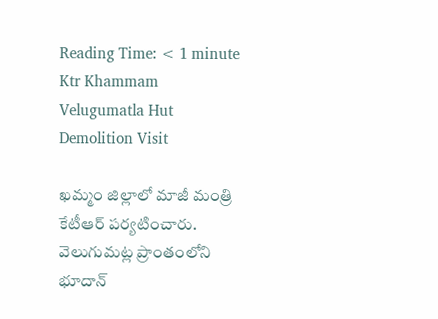Reading Time: < 1 minute
Ktr Khammam Velugumatla Hut Demolition Visit

ఖమ్మం జిల్లాలో మాజీ మంత్రి కేటీఆర్ పర్యటించారు. వెలుగుమట్ల ప్రాంతంలోని భూదాన్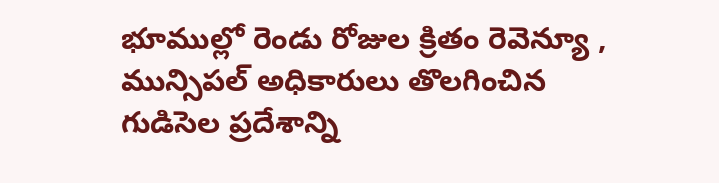భూముల్లో రెండు రోజుల క్రితం రెవెన్యూ , మున్సిపల్ అధికారులు తొలగించిన గుడిసెల ప్రదేశాన్ని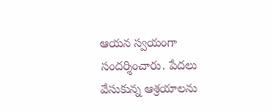ఆయన స్వయంగా సందర్శించారు. పేదలు వేసుకున్న ఆశ్రయాలను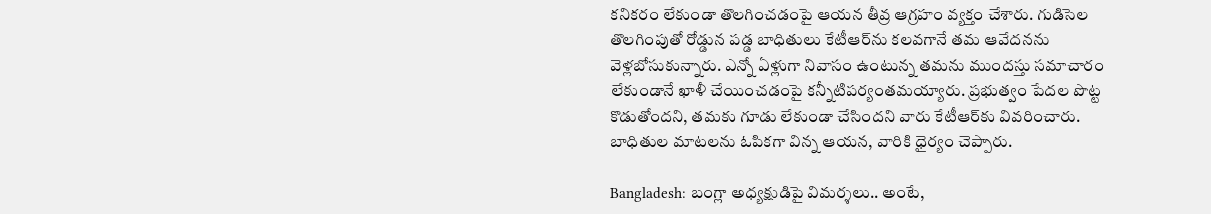కనికరం లేకుండా తొలగించడంపై ఆయన తీవ్ర ఆగ్రహం వ్యక్తం చేశారు. గుడిసెల తొలగింపుతో రోడ్డున పడ్డ బాధితులు కేటీఆర్‌ను కలవగానే తమ ఆవేదనను వెళ్లబోసుకున్నారు. ఎన్నో ఏళ్లుగా నివాసం ఉంటున్న తమను ముందస్తు సమాచారం లేకుండానే ఖాళీ చేయించడంపై కన్నీటిపర్యంతమయ్యారు. ప్రభుత్వం పేదల పొట్ట కొడుతోందని, తమకు గూడు లేకుండా చేసిందని వారు కేటీఆర్‌కు వివరించారు. బాధితుల మాటలను ఓపికగా విన్న ఆయన, వారికి ధైర్యం చెప్పారు.

Bangladesh: బంగ్లా అధ్యక్షుడిపై విమర్శలు.. అంటే,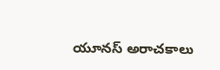యూనస్ అరాచకాలు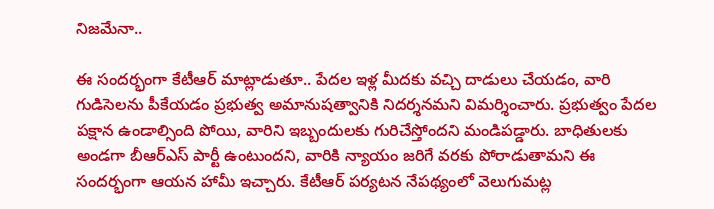నిజమేనా..

ఈ సందర్భంగా కేటీఆర్ మాట్లాడుతూ.. పేదల ఇళ్ల మీదకు వచ్చి దాడులు చేయడం, వారి గుడిసెలను పీకేయడం ప్రభుత్వ అమానుషత్వానికి నిదర్శనమని విమర్శించారు. ప్రభుత్వం పేదల పక్షాన ఉండాల్సింది పోయి, వారిని ఇబ్బందులకు గురిచేస్తోందని మండిపడ్డారు. బాధితులకు అండగా బీఆర్ఎస్ పార్టీ ఉంటుందని, వారికి న్యాయం జరిగే వరకు పోరాడుతామని ఈ సందర్భంగా ఆయన హామీ ఇచ్చారు. కేటీఆర్ పర్యటన నేపథ్యంలో వెలుగుమట్ల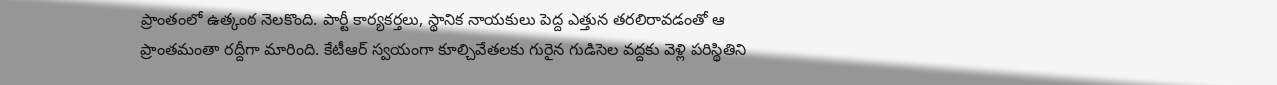ప్రాంతంలో ఉత్కంఠ నెలకొంది. పార్టీ కార్యకర్తలు, స్థానిక నాయకులు పెద్ద ఎత్తున తరలిరావడంతో ఆ ప్రాంతమంతా రద్దీగా మారింది. కేటీఆర్ స్వయంగా కూల్చివేతలకు గురైన గుడిసెల వద్దకు వెళ్లి పరిస్థితిని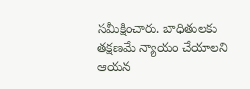సమీక్షించారు. బాధితులకు తక్షణమే న్యాయం చేయాలని ఆయన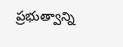ప్రభుత్వాన్ని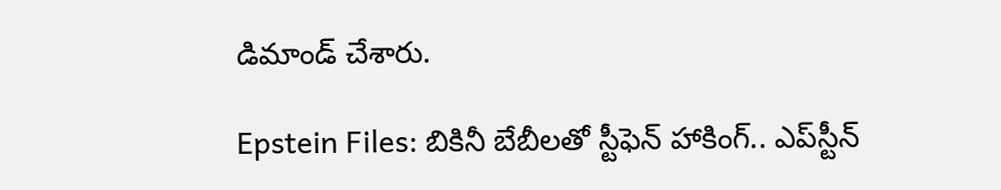డిమాండ్ చేశారు.

Epstein Files: బికినీ బేబీలతో స్టీఫెన్ హాకింగ్.. ఎప్‌స్టీన్‌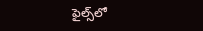ఫైల్స్‌లో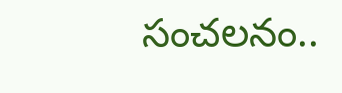సంచలనం..